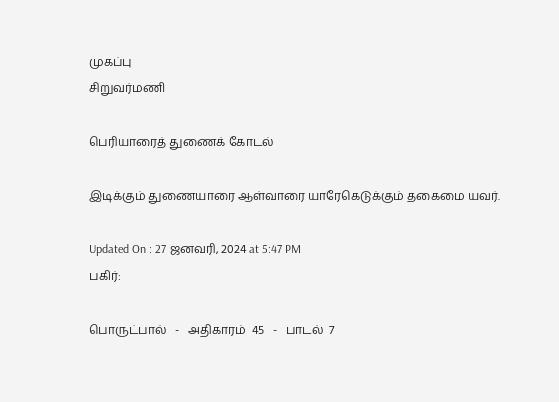முகப்பு
சிறுவர்மணி

பெரியாரைத் துணைக் கோடல்

இடிக்கும் துணையாரை ஆள்வாரை யாரேகெடுக்கும் தகைமை யவர்.

Updated On : 27 ஜனவரி, 2024 at 5:47 PM
பகிர்:

பொருட்பால்   -   அதிகாரம்  45   -   பாடல்  7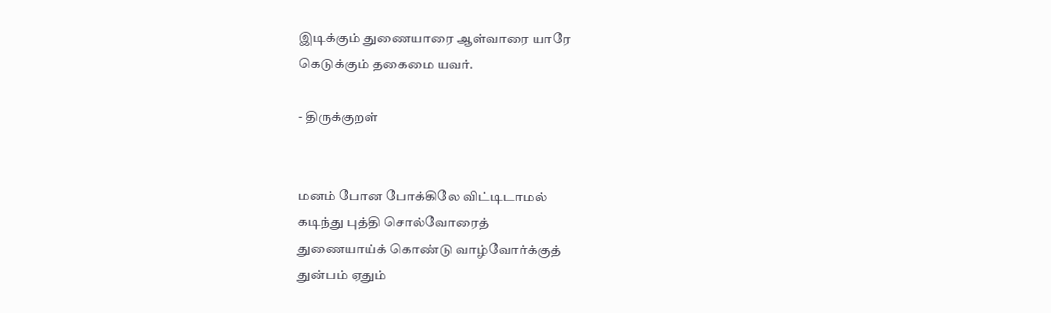இடிக்கும் துணையாரை ஆள்வாரை யாரே
கெடுக்கும் தகைமை யவர்.

- திருக்குறள்


மனம் போன போக்கிலே விட்டிடாமல்
கடிந்து புத்தி சொல்வோரைத்
துணையாய்க் கொண்டு வாழ்வோர்க்குத்
துன்பம் ஏதும்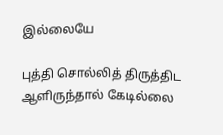இல்லையே

புத்தி சொல்லித் திருத்திட
ஆளிருந்தால் கேடில்லை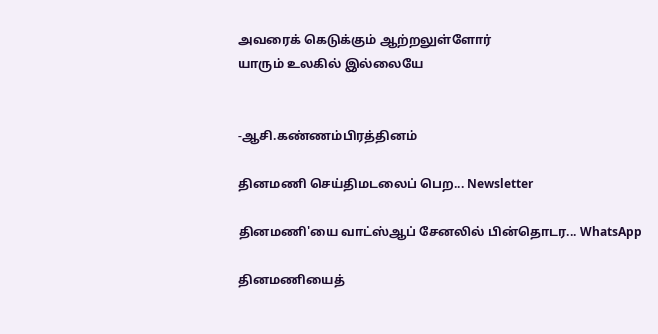அவரைக் கெடுக்கும் ஆற்றலுள்ளோர்
யாரும் உலகில் இல்லையே


-ஆசி.கண்ணம்பிரத்தினம்

தினமணி செய்திமடலைப் பெற... Newsletter

தினமணி'யை வாட்ஸ்ஆப் சேனலில் பின்தொடர... WhatsApp

தினமணியைத்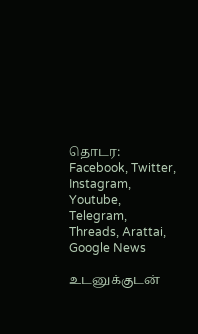தொடர: Facebook, Twitter, Instagram, Youtube, Telegram, Threads, Arattai, Google News

உடனுக்குடன்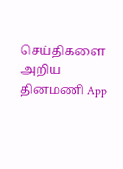செய்திகளை அறிய தினமணி App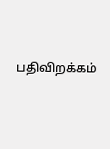பதிவிறக்கம்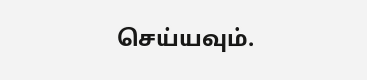செய்யவும்.